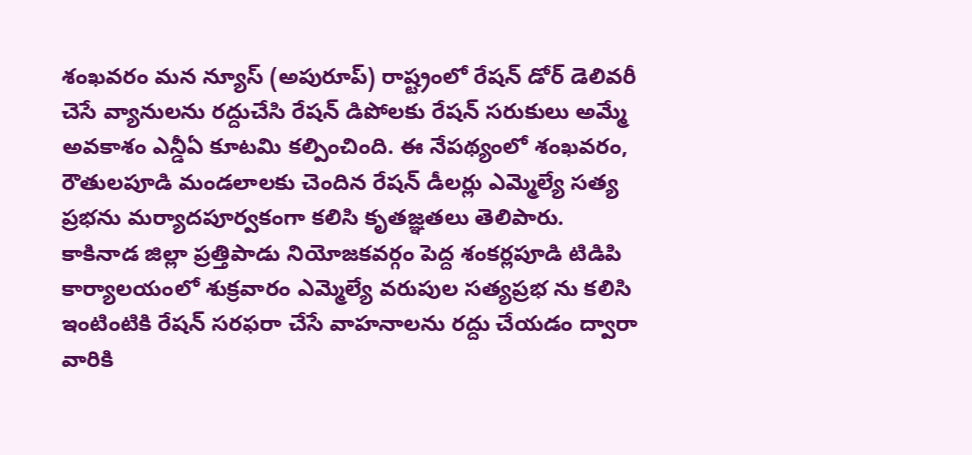శంఖవరం మన న్యూస్ (అపురూప్) రాష్ట్రంలో రేషన్ డోర్ డెలివరీ చెసే వ్యానులను రద్దుచేసి రేషన్ డిపోలకు రేషన్ సరుకులు అమ్మే అవకాశం ఎన్డీఏ కూటమి కల్పించింది. ఈ నేపథ్యంలో శంఖవరం, రౌతులపూడి మండలాలకు చెందిన రేషన్ డీలర్లు ఎమ్మెల్యే సత్య ప్రభను మర్యాదపూర్వకంగా కలిసి కృతజ్ఞతలు తెలిపారు. కాకినాడ జిల్లా ప్రత్తిపాడు నియోజకవర్గం పెద్ద శంకర్లపూడి టిడిపి కార్యాలయంలో శుక్రవారం ఎమ్మెల్యే వరుపుల సత్యప్రభ ను కలిసి ఇంటింటికి రేషన్ సరఫరా చేసే వాహనాలను రద్దు చేయడం ద్వారా వారికి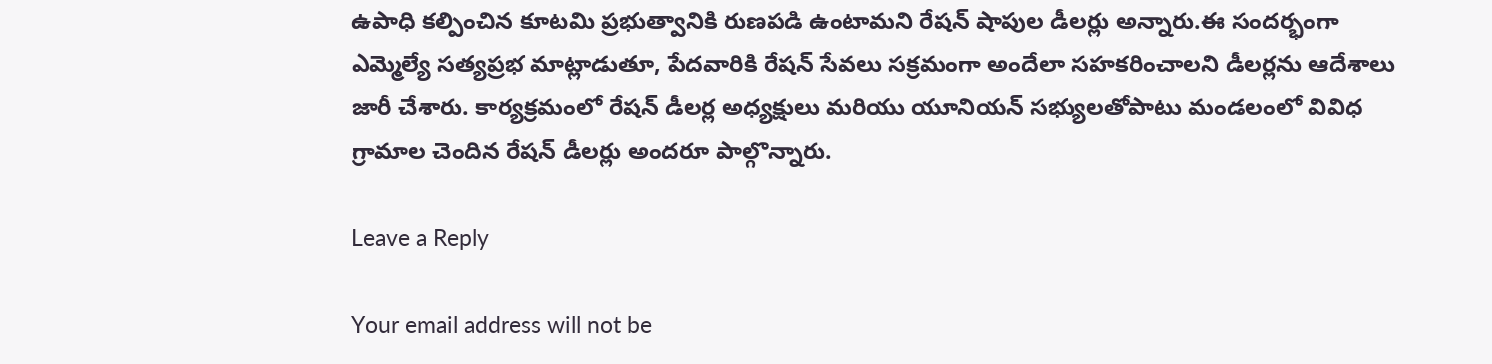ఉపాధి కల్పించిన కూటమి ప్రభుత్వానికి రుణపడి ఉంటామని రేషన్ షాపుల డీలర్లు అన్నారు.ఈ సందర్భంగా ఎమ్మెల్యే సత్యప్రభ మాట్లాడుతూ, పేదవారికి రేషన్ సేవలు సక్రమంగా అందేలా సహకరించాలని డీలర్లను ఆదేశాలు జారీ చేశారు. కార్యక్రమంలో రేషన్ డీలర్ల అధ్యక్షులు మరియు యూనియన్ సభ్యులతోపాటు మండలంలో వివిధ గ్రామాల చెందిన రేషన్ డీలర్లు అందరూ పాల్గొన్నారు.

Leave a Reply

Your email address will not be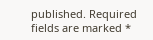published. Required fields are marked *